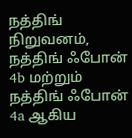நத்திங் நிறுவனம், நத்திங் ஃபோன் 4b மற்றும் நத்திங் ஃபோன் 4a ஆகிய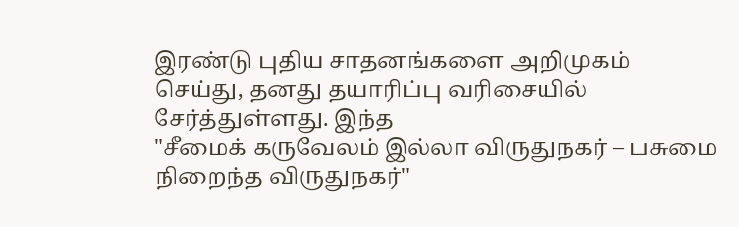இரண்டு புதிய சாதனங்களை அறிமுகம் செய்து, தனது தயாரிப்பு வரிசையில் சேர்த்துள்ளது. இந்த
"சீமைக் கருவேலம் இல்லா விருதுநகர் – பசுமை நிறைந்த விருதுநகர்"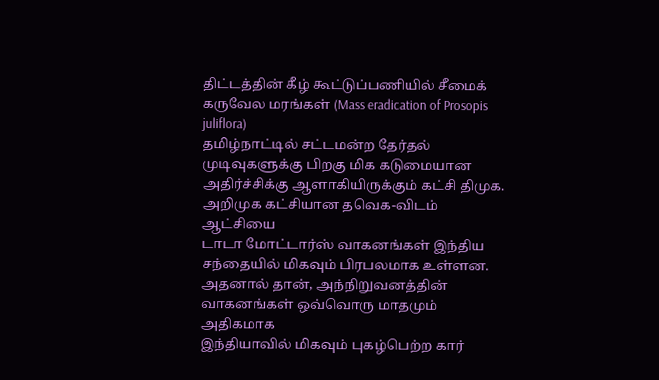திட்டத்தின் கீழ் கூட்டுப்பணியில் சீமைக் கருவேல மரங்கள் (Mass eradication of Prosopis juliflora)
தமிழ்நாட்டில் சட்டமன்ற தேர்தல் முடிவுகளுக்கு பிறகு மிக கடுமையான அதிர்ச்சிக்கு ஆளாகியிருக்கும் கட்சி திமுக. அறிமுக கட்சியான தவெக-விடம் ஆட்சியை
டாடா மோட்டார்ஸ் வாகனங்கள் இந்திய சந்தையில் மிகவும் பிரபலமாக உள்ளன. அதனால் தான், அந்நிறுவனத்தின் வாகனங்கள் ஒவ்வொரு மாதமும் அதிகமாக
இந்தியாவில் மிகவும் புகழ்பெற்ற கார்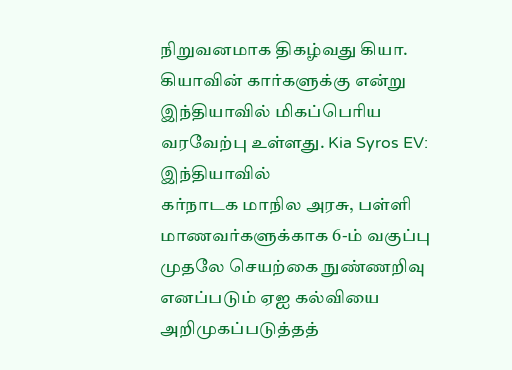நிறுவனமாக திகழ்வது கியா. கியாவின் கார்களுக்கு என்று இந்தியாவில் மிகப்பெரிய வரவேற்பு உள்ளது. Kia Syros EV: இந்தியாவில்
கர்நாடக மாநில அரசு, பள்ளி மாணவர்களுக்காக 6-ம் வகுப்பு முதலே செயற்கை நுண்ணறிவு எனப்படும் ஏஐ கல்வியை அறிமுகப்படுத்தத்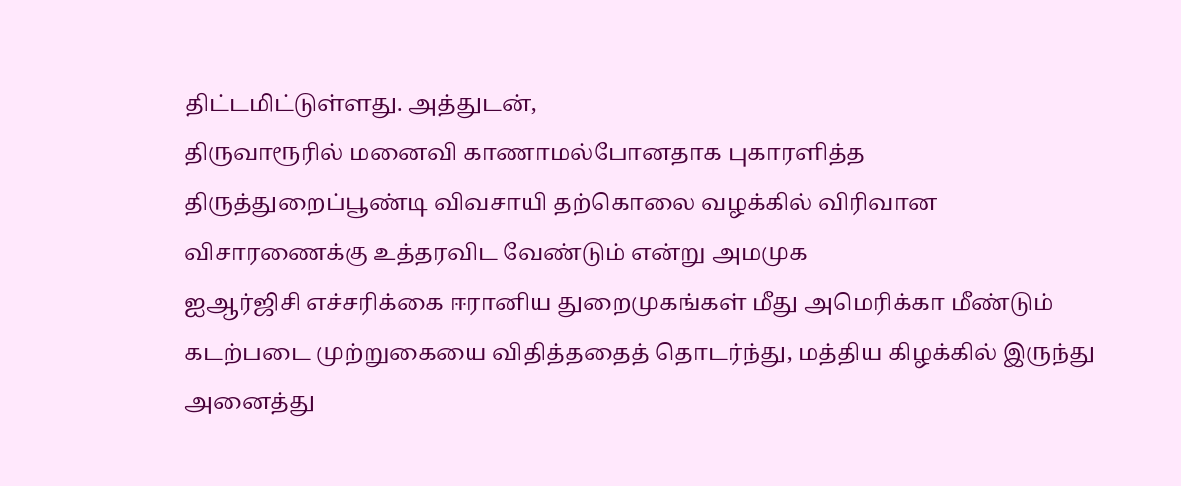திட்டமிட்டுள்ளது. அத்துடன்,
திருவாரூரில் மனைவி காணாமல்போனதாக புகாரளித்த திருத்துறைப்பூண்டி விவசாயி தற்கொலை வழக்கில் விரிவான விசாரணைக்கு உத்தரவிட வேண்டும் என்று அமமுக
ஐஆர்ஜிசி எச்சரிக்கை ஈரானிய துறைமுகங்கள் மீது அமெரிக்கா மீண்டும் கடற்படை முற்றுகையை விதித்ததைத் தொடர்ந்து, மத்திய கிழக்கில் இருந்து அனைத்து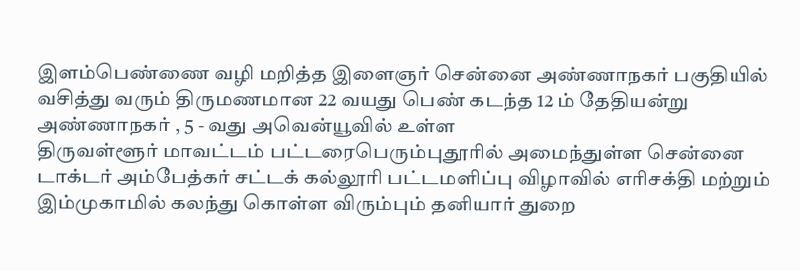இளம்பெண்ணை வழி மறித்த இளைஞர் சென்னை அண்ணாநகர் பகுதியில் வசித்து வரும் திருமணமான 22 வயது பெண் கடந்த 12 ம் தேதியன்று அண்ணாநகர் , 5 - வது அவென்யூவில் உள்ள
திருவள்ளூர் மாவட்டம் பட்டரைபெரும்புதூரில் அமைந்துள்ள சென்னை டாக்டர் அம்பேத்கர் சட்டக் கல்லூரி பட்டமளிப்பு விழாவில் எரிசக்தி மற்றும்
இம்முகாமில் கலந்து கொள்ள விரும்பும் தனியார் துறை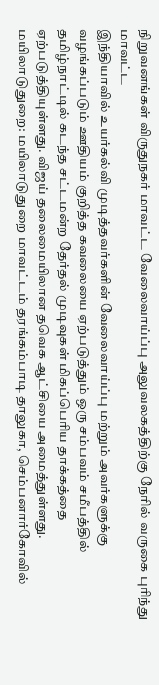நிறுவனங்கள் விருதுநகர் மாவட்ட வேலைவாய்ப்பு அலுவலகத்திற்கு நேரில் வருகை புரிந்து மாவட்ட
இந்தியாவில் உயர்கல்வி முடித்தவர்களின் வேலைவாய்ப்பு மற்றும் அவர்களுக்கு வழங்கப்படும் ஊதியம் குறித்த கவலையை ஏற்படுத்தும் ஒரு சம்பவம் சமீபத்தில்
தமிழ்நாட்டில் கடந்த சட்டமன்ற தேர்தல் முடிவுகள் மிகப்பெரிய தாக்கத்தை ஏற்படுத்தியுள்ளது. விஜய் தலைமையிலான தவெக ஆட்சியை அமைத்துள்ளது.
மயிலாடுதுறை: மயிலாடுதுறை மாவட்டம் தரங்கம்பாடி தாலுகா, செம்பனார்கோவில்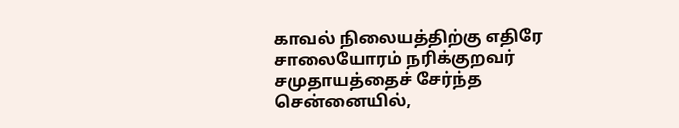காவல் நிலையத்திற்கு எதிரே சாலையோரம் நரிக்குறவர் சமுதாயத்தைச் சேர்ந்த
சென்னையில்,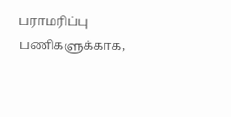பராமரிப்பு பணிகளுக்காக,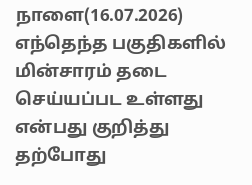நாளை(16.07.2026) எந்தெந்த பகுதிகளில் மின்சாரம் தடை செய்யப்பட உள்ளது என்பது குறித்து தற்போது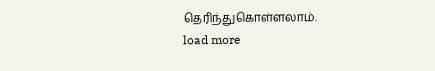தெரிந்துகொள்ளலாம்.
load more